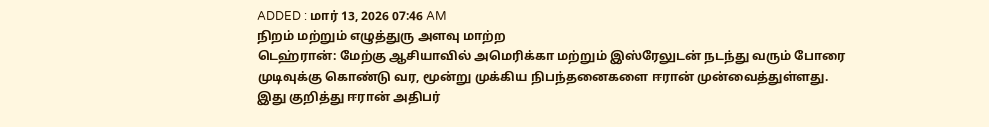ADDED : மார் 13, 2026 07:46 AM
நிறம் மற்றும் எழுத்துரு அளவு மாற்ற
டெஹ்ரான்: மேற்கு ஆசியாவில் அமெரிக்கா மற்றும் இஸ்ரேலுடன் நடந்து வரும் போரை முடிவுக்கு கொண்டு வர, மூன்று முக்கிய நிபந்தனைகளை ஈரான் முன்வைத்துள்ளது.
இது குறித்து ஈரான் அதிபர்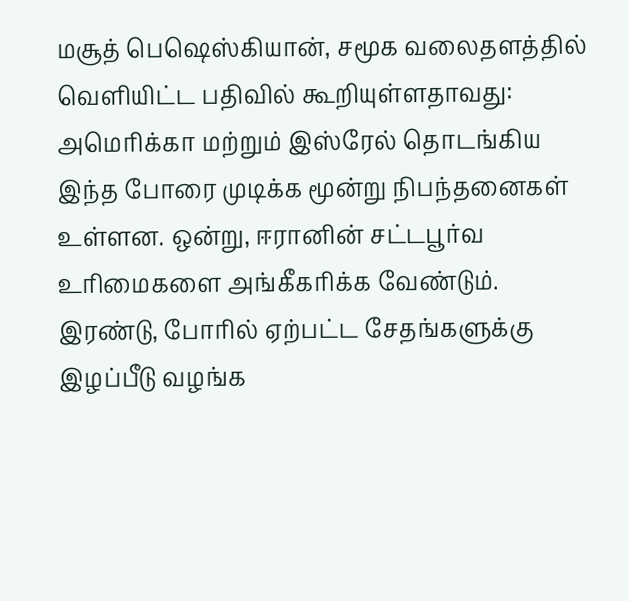மசூத் பெஷெஸ்கியான், சமூக வலைதளத்தில் வெளியிட்ட பதிவில் கூறியுள்ளதாவது:
அமெரிக்கா மற்றும் இஸ்ரேல் தொடங்கிய இந்த போரை முடிக்க மூன்று நிபந்தனைகள் உள்ளன. ஒன்று, ஈரானின் சட்டபூர்வ உரிமைகளை அங்கீகரிக்க வேண்டும். இரண்டு, போரில் ஏற்பட்ட சேதங்களுக்கு இழப்பீடு வழங்க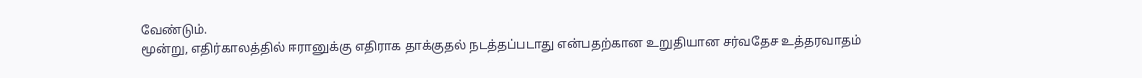வேண்டும்.
மூன்று, எதிர்காலத்தில் ஈரானுக்கு எதிராக தாக்குதல் நடத்தப்படாது என்பதற்கான உறுதியான சர்வதேச உத்தரவாதம்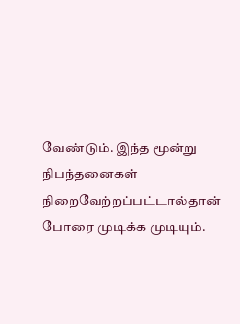வேண்டும். இந்த மூன்று நிபந்தனைகள் நிறைவேற்றப்பட்டால்தான் போரை முடிக்க முடியும்.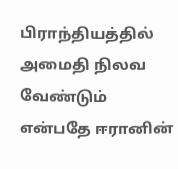பிராந்தியத்தில் அமைதி நிலவ வேண்டும் என்பதே ஈரானின்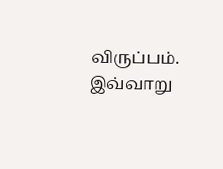விருப்பம்.
இவ்வாறு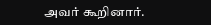அவர் கூறினார்.